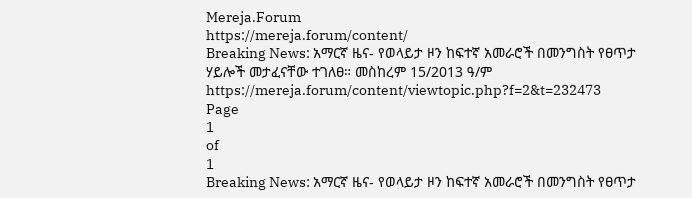Mereja.Forum
https://mereja.forum/content/
Breaking News: አማርኛ ዜና- የወላይታ ዞን ከፍተኛ አመራሮች በመንግስት የፀጥታ ሃይሎች መታፈናቸው ተገለፀ። መስከረም 15/2013 ዓ/ም
https://mereja.forum/content/viewtopic.php?f=2&t=232473
Page
1
of
1
Breaking News: አማርኛ ዜና- የወላይታ ዞን ከፍተኛ አመራሮች በመንግስት የፀጥታ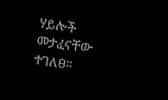ሃይሎች መታፈናቸው ተገለፀ።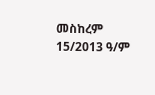መስከረም 15/2013 ዓ/ም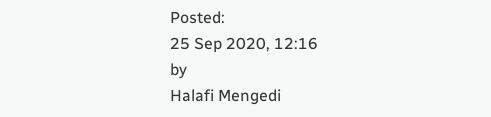Posted:
25 Sep 2020, 12:16
by
Halafi Mengedi